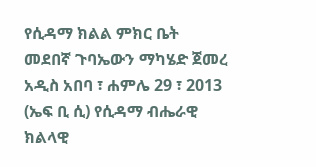የሲዳማ ክልል ምክር ቤት መደበኛ ጉባኤውን ማካሄድ ጀመረ
አዲስ አበባ ፣ ሐምሌ 29 ፣ 2013 (ኤፍ ቢ ሲ) የሲዳማ ብሔራዊ ክልላዊ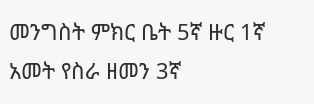መንግስት ምክር ቤት 5ኛ ዙር 1ኛ አመት የስራ ዘመን 3ኛ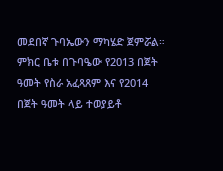መደበኛ ጉባኤውን ማካሄድ ጀምሯል።
ምክር ቤቱ በጉባዔው የ2013 በጀት ዓመት የስራ አፈጻጸም እና የ2014 በጀት ዓመት ላይ ተወያይቶ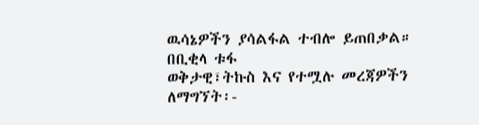ዉሳኔዎችን ያሳልፋል ተብሎ ይጠበቃል።
በቢቂላ ቱፋ
ወቅታዊ፣ትኩስ እና የተሟሉ መረጃዎችን ለማግኘት፡-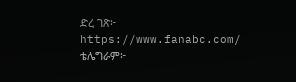ድረ ገጽ፦ https://www.fanabc.com/
ቴሌግራም፦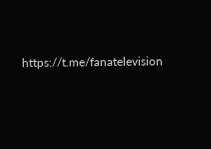https://t.me/fanatelevision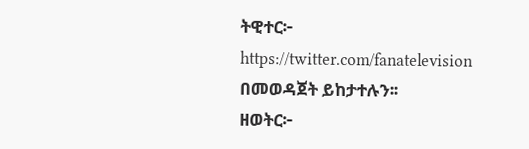ትዊተር፦ https://twitter.com/fanatelevision በመወዳጀት ይከታተሉን፡፡
ዘወትር፦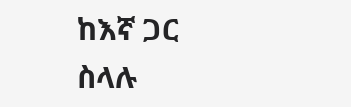ከእኛ ጋር ስላሉ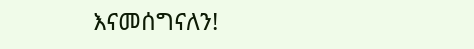እናመሰግናለን!